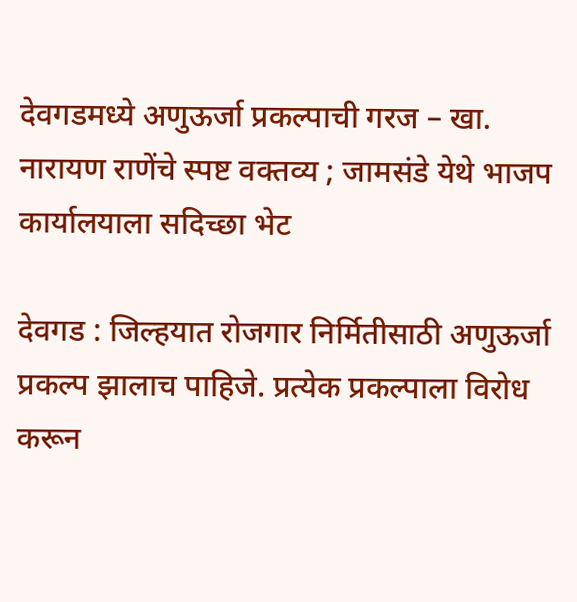देवगडमध्ये अणुऊर्जा प्रकल्पाची गरज – खा. नारायण राणेंचे स्पष्ट वक्तव्य ; जामसंडे येथे भाजप कार्यालयाला सदिच्छा भेट

देवगड : जिल्हयात रोजगार निर्मितीसाठी अणुऊर्जा प्रकल्प झालाच पाहिजे. प्रत्येक प्रकल्पाला विरोध करून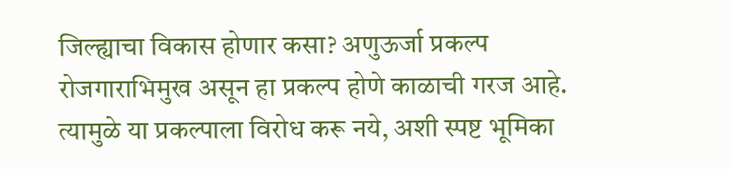जिल्ह्याचा विकास होणार कसा? अणुऊर्जा प्रकल्प रोजगाराभिमुख असून हा प्रकल्प होणे काळाची गरज आहे. त्यामुळे या प्रकल्पाला विरोध करू नये, अशी स्पष्ट भूमिका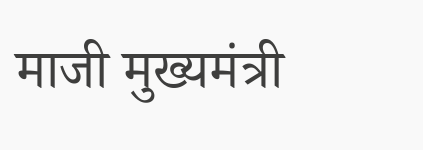माजी मुख्यमंत्री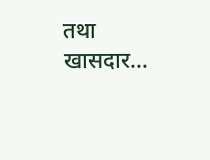तथा खासदार…